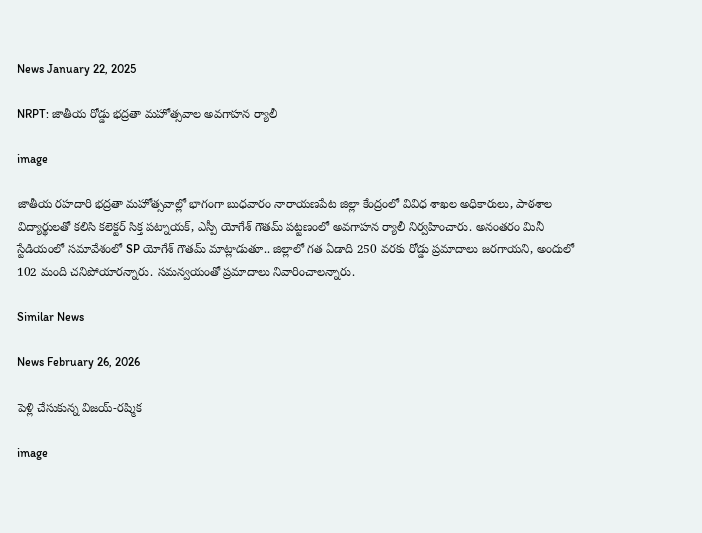News January 22, 2025

NRPT: జాతీయ రోడ్డు భద్రతా మహోత్సవాల అవగాహన ర్యాలీ

image

జాతీయ రహదారి భద్రతా మహోత్సవాల్లో భాగంగా బుధవారం నారాయణపేట జిల్లా కేంద్రంలో వివిధ శాఖల అధికారులు, పాఠశాల విద్యార్థులతో కలిసి కలెక్టర్ సిక్త పట్నాయక్, ఎస్పీ యోగేశ్ గౌతమ్ పట్టణంలో అవగాహన ర్యాలీ నిర్వహించారు. అనంతరం మినీ స్టేడియంలో సమావేశంలో SP యోగేశ్ గౌతమ్ మాట్లాడుతూ.. జిల్లాలో గత ఏడాది 250 వరకు రోడ్డు ప్రమాదాలు జరగాయని, అందులో 102 మంది చనిపోయారన్నారు. సమన్వయంతో ప్రమాదాలు నివారించాలన్నారు.

Similar News

News February 26, 2026

పెళ్లి చేసుకున్న విజయ్-రష్మిక

image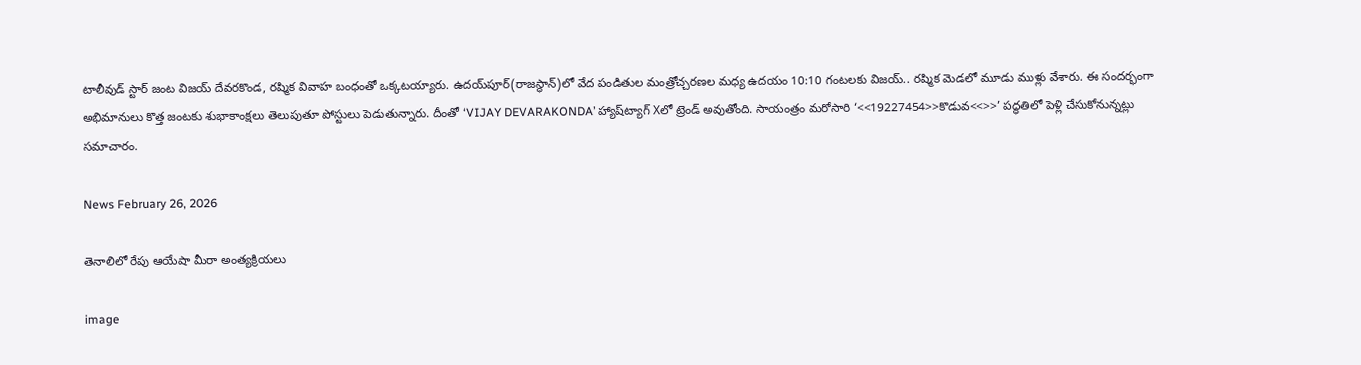టాలీవుడ్ స్టార్ జంట విజయ్ దేవరకొండ, రష్మిక వివాహ బంధంతో ఒక్కటయ్యారు. ఉదయ్‌పూర్‌(రాజస్థాన్)లో వేద పండితుల మంత్రోచ్చరణల మధ్య ఉదయం 10:10 గంటలకు విజయ్.. రష్మిక మెడలో మూడు ముళ్లు వేశారు. ఈ సందర్భంగా అభిమానులు కొత్త జంటకు శుభాకాంక్షలు తెలుపుతూ పోస్టులు పెడుతున్నారు. దీంతో ‘VIJAY DEVARAKONDA’ హ్యాష్‌ట్యాగ్ Xలో ట్రెండ్ అవుతోంది. సాయంత్రం మరోసారి ‘<<19227454>>కొడువ<<>>’ పద్ధతిలో పెళ్లి చేసుకోనున్నట్లు సమాచారం.

News February 26, 2026

తెనాలిలో రేపు ఆయేషా మీరా అంత్యక్రియలు

image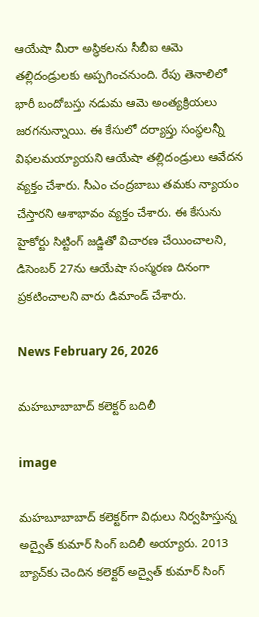ఆయేషా మీరా అస్థికలను సీబీఐ ఆమె తల్లిదండ్రులకు అప్పగించనుంది. రేపు తెనాలిలో భారీ బందోబస్తు నడుమ ఆమె అంత్యక్రియలు జరగనున్నాయి. ఈ కేసులో దర్యాప్తు సంస్థలన్నీ విఫలమయ్యాయని ఆయేషా తల్లిదండ్రులు ఆవేదన వ్యక్తం చేశారు. సీఎం చంద్రబాబు తమకు న్యాయం చేస్తారని ఆశాభావం వ్యక్తం చేశారు. ఈ కేసును హైకోర్టు సిట్టింగ్ జడ్జితో విచారణ చేయించాలని, డిసెంబర్ 27ను ఆయేషా సంస్మరణ దినంగా ప్రకటించాలని వారు డిమాండ్ చేశారు.

News February 26, 2026

మహబూబాబాద్ కలెక్టర్ బదిలీ

image

మహబూబాబాద్ కలెక్టర్‌గా విధులు నిర్వహిస్తున్న అద్వైత్ కుమార్ సింగ్ బదిలీ అయ్యారు. 2013 బ్యాచ్‌కు చెందిన కలెక్టర్ అద్వైత్ కుమార్ సింగ్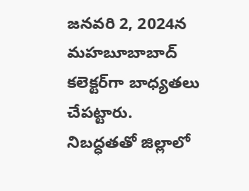జనవరి 2, 2024న మహబూబాబాద్ కలెక్టర్‌గా బాధ్యతలు చేపట్టారు. నిబద్ధతతో జిల్లాలో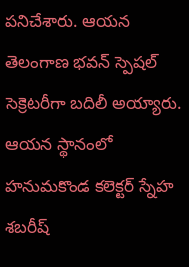పనిచేశారు. ఆయన తెలంగాణ భవన్ స్పెషల్ సెక్రెటరీగా బదిలీ అయ్యారు. ఆయన స్థానంలో హనుమకొండ కలెక్టర్ స్నేహ శబరీష్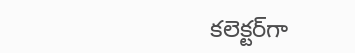కలెక్టర్‌గా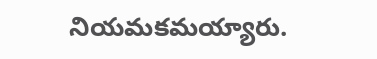నియమకమయ్యారు.